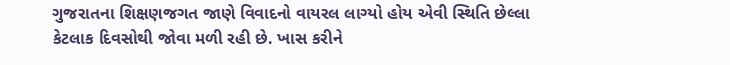ગુજરાતના શિક્ષણજગત જાણે વિવાદનો વાયરલ લાગ્યો હોય એવી સ્થિતિ છેલ્લા કેટલાક દિવસોથી જોવા મળી રહી છે. ખાસ કરીને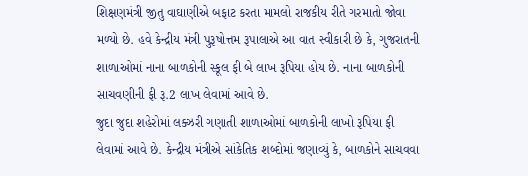શિક્ષણમંત્રી જીતુ વાઘાણીએ બફાટ કરતા મામલો રાજકીય રીતે ગરમાતો જોવા મળ્યો છે. હવે કેન્દ્રીય મંત્રી પુરૂષોત્તમ રૂપાલાએ આ વાત સ્વીકારી છે કે, ગુજરાતની શાળાઓમાં નાના બાળકોની સ્કૂલ ફી બે લાખ રૂપિયા હોય છે. નાના બાળકોની સાચવણીની ફી રૂ.2 લાખ લેવામાં આવે છે.
જુદા જુદા શહેરોમાં લક્ઝરી ગણાતી શાળાઓમાં બાળકોની લાખો રૂપિયા ફી લેવામાં આવે છે. કેન્દ્રીય મંત્રીએ સાંકેતિક શબ્દોમાં જણાવ્યું કે, બાળકોને સાચવવા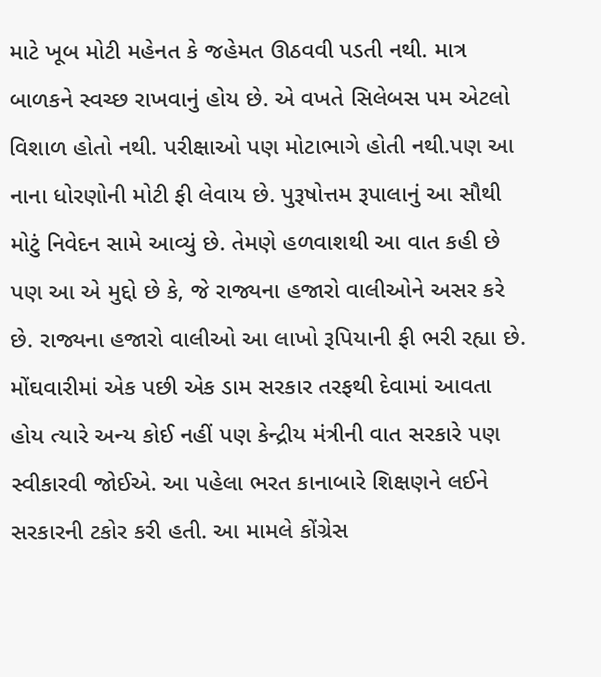માટે ખૂબ મોટી મહેનત કે જહેમત ઊઠવવી પડતી નથી. માત્ર બાળકને સ્વચ્છ રાખવાનું હોય છે. એ વખતે સિલેબસ પમ એટલો વિશાળ હોતો નથી. પરીક્ષાઓ પણ મોટાભાગે હોતી નથી.પણ આ નાના ધોરણોની મોટી ફી લેવાય છે. પુરૂષોત્તમ રૂપાલાનું આ સૌથી મોટું નિવેદન સામે આવ્યું છે. તેમણે હળવાશથી આ વાત કહી છે પણ આ એ મુદ્દો છે કે, જે રાજ્યના હજારો વાલીઓને અસર કરે છે. રાજ્યના હજારો વાલીઓ આ લાખો રૂપિયાની ફી ભરી રહ્યા છે. મોંઘવારીમાં એક પછી એક ડામ સરકાર તરફથી દેવામાં આવતા હોય ત્યારે અન્ય કોઈ નહીં પણ કેન્દ્રીય મંત્રીની વાત સરકારે પણ સ્વીકારવી જોઈએ. આ પહેલા ભરત કાનાબારે શિક્ષણને લઈને સરકારની ટકોર કરી હતી. આ મામલે કોંગ્રેસ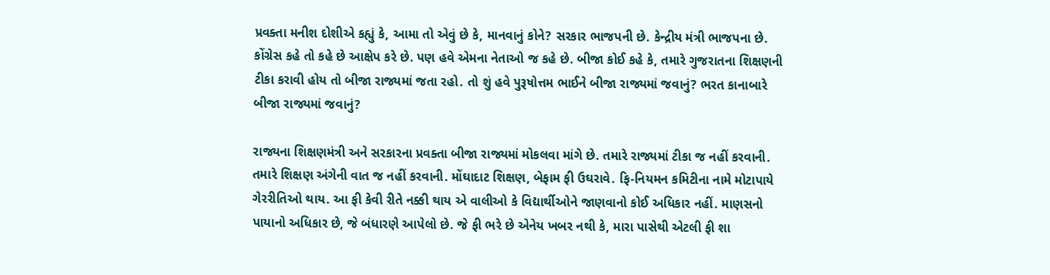પ્રવક્તા મનીશ દોશીએ કહ્યું કે, આમા તો એવું છે કે, માનવાનું કોને? સરકાર ભાજપની છે. કેન્દ્રીય મંત્રી ભાજપના છે. કોંગ્રેસ કહે તો કહે છે આક્ષેપ કરે છે. પણ હવે એમના નેતાઓ જ કહે છે. બીજા કોઈ કહે કે, તમારે ગુજરાતના શિક્ષણની ટીકા કરાવી હોય તો બીજા રાજ્યમાં જતા રહો. તો શું હવે પુરૂષોત્તમ ભાઈને બીજા રાજ્યમાં જવાનું? ભરત કાનાબારે બીજા રાજ્યમાં જવાનું?

રાજ્યના શિક્ષણમંત્રી અને સરકારના પ્રવક્તા બીજા રાજ્યમાં મોકલવા માંગે છે. તમારે રાજ્યમાં ટીકા જ નહીં કરવાની. તમારે શિક્ષણ અંગેની વાત જ નહીં કરવાની. મોંઘાદાટ શિક્ષણ, બેફામ ફી ઉઘરાવે. ફિ-નિયમન કમિટીના નામે મોટાપાયે ગેરરીતિઓ થાય. આ ફી કેવી રીતે નક્કી થાય એ વાલીઓ કે વિદ્યાર્થીઓને જાણવાનો કોઈ અધિકાર નહીં. માણસનો પાયાનો અધિકાર છે, જે બંધારણે આપેલો છે. જે ફી ભરે છે એનેય ખબર નથી કે, મારા પાસેથી એટલી ફી શા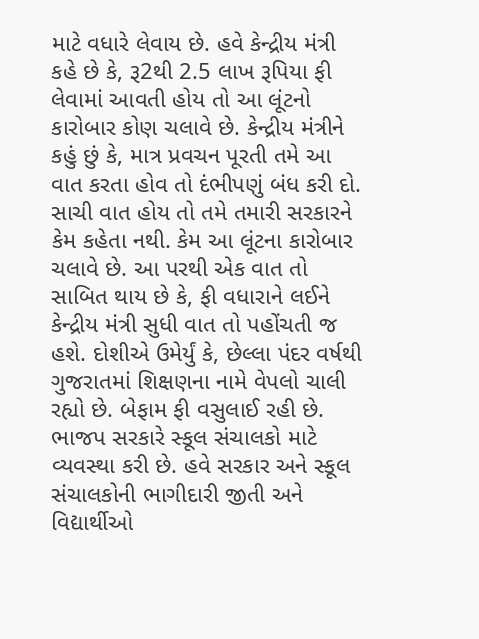માટે વધારે લેવાય છે. હવે કેન્દ્રીય મંત્રી કહે છે કે, રૂ2થી 2.5 લાખ રૂપિયા ફી લેવામાં આવતી હોય તો આ લૂંટનો કારોબાર કોણ ચલાવે છે. કેન્દ્રીય મંત્રીને કહું છું કે, માત્ર પ્રવચન પૂરતી તમે આ વાત કરતા હોવ તો દંભીપણું બંધ કરી દો. સાચી વાત હોય તો તમે તમારી સરકારને કેમ કહેતા નથી. કેમ આ લૂંટના કારોબાર ચલાવે છે. આ પરથી એક વાત તો સાબિત થાય છે કે, ફી વધારાને લઈને કેન્દ્રીય મંત્રી સુધી વાત તો પહોંચતી જ હશે. દોશીએ ઉમેર્યું કે, છેલ્લા પંદર વર્ષથી ગુજરાતમાં શિક્ષણના નામે વેપલો ચાલી રહ્યો છે. બેફામ ફી વસુલાઈ રહી છે. ભાજપ સરકારે સ્કૂલ સંચાલકો માટે વ્યવસ્થા કરી છે. હવે સરકાર અને સ્કૂલ સંચાલકોની ભાગીદારી જીતી અને વિદ્યાર્થીઓ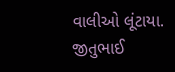વાલીઓ લૂંટાયા. જીતુભાઈ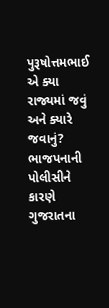પુરૂષોત્તમભાઈ એ ક્યા રાજ્યમાં જવું અને ક્યારે જવાનું? ભાજપનાની પોલીસીને કારણે ગુજરાતના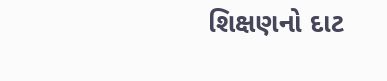શિક્ષણનો દાટ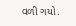વળી ગયો.